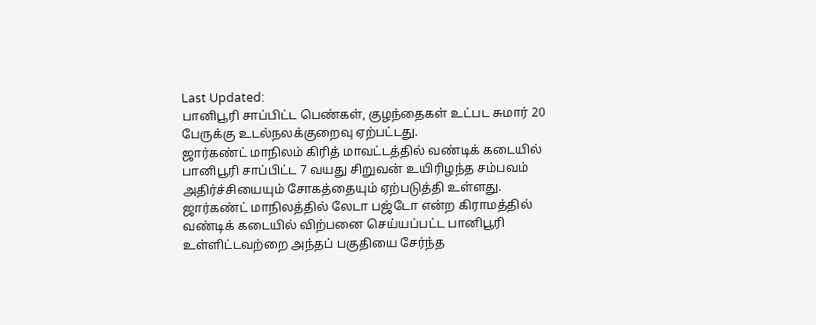Last Updated:
பானிபூரி சாப்பிட்ட பெண்கள், குழந்தைகள் உட்பட சுமார் 20 பேருக்கு உடல்நலக்குறைவு ஏற்பட்டது.
ஜார்கண்ட் மாநிலம் கிரித் மாவட்டத்தில் வண்டிக் கடையில் பானிபூரி சாப்பிட்ட 7 வயது சிறுவன் உயிரிழந்த சம்பவம் அதிர்ச்சியையும் சோகத்தையும் ஏற்படுத்தி உள்ளது.
ஜார்கண்ட் மாநிலத்தில் லேடா பஜ்டோ என்ற கிராமத்தில் வண்டிக் கடையில் விற்பனை செய்யப்பட்ட பானிபூரி உள்ளிட்டவற்றை அந்தப் பகுதியை சேர்ந்த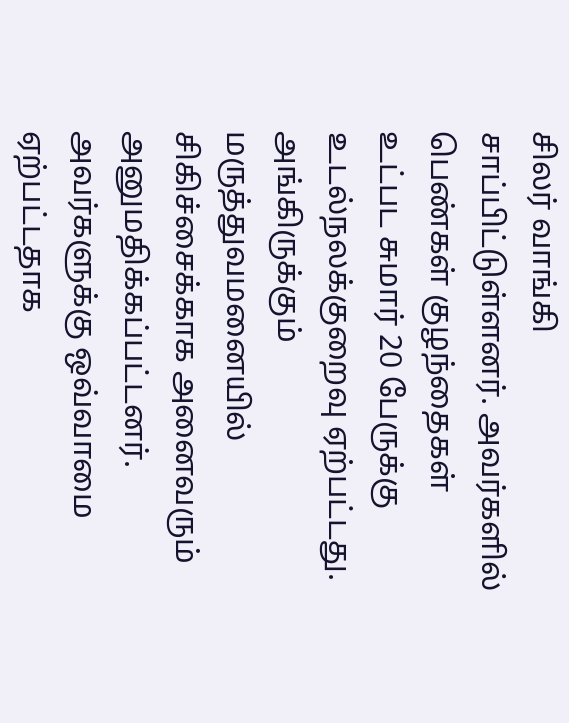சிலர் வாங்கி சாப்பிட்டுள்ளனர். அவர்களில் பெண்கள் குழந்தைகள் உட்பட சுமார் 20 பேருக்கு உடல்நலக்குறைவு ஏற்பட்டது. அங்கிருக்கும் மருத்துவமனையில் சிகிச்சைக்காக அனைவரும் அனுமதிக்கப்பட்டனர். அவர்களுக்கு ஒவ்வாமை ஏற்பட்டதாக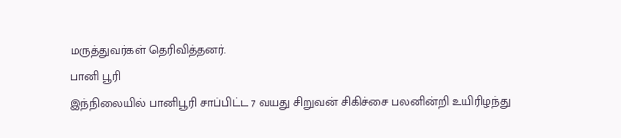மருத்துவர்கள் தெரிவித்தனர்.
பானி பூரி
இந்நிலையில் பானிபூரி சாப்பிட்ட 7 வயது சிறுவன் சிகிச்சை பலனின்றி உயிரிழந்து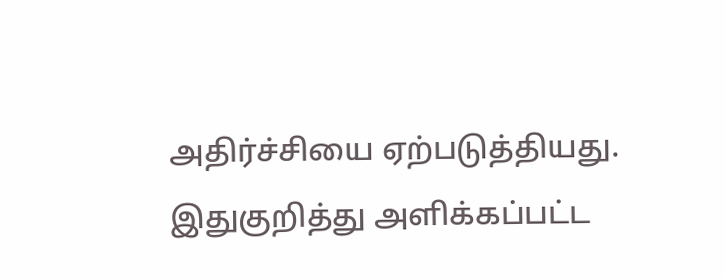அதிர்ச்சியை ஏற்படுத்தியது. இதுகுறித்து அளிக்கப்பட்ட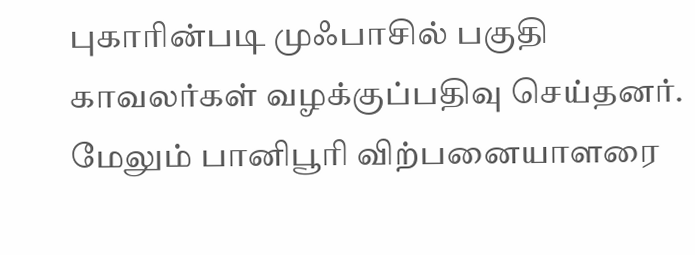புகாரின்படி முஃபாசில் பகுதி காவலர்கள் வழக்குப்பதிவு செய்தனர். மேலும் பானிபூரி விற்பனையாளரை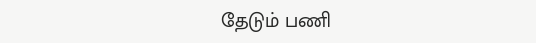தேடும் பணி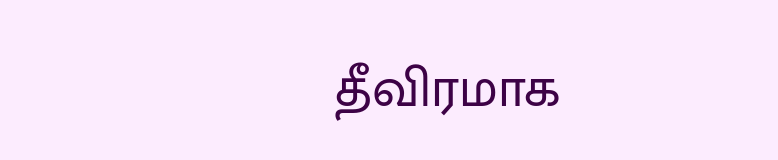தீவிரமாக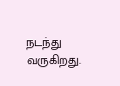நடந்து வருகிறது.